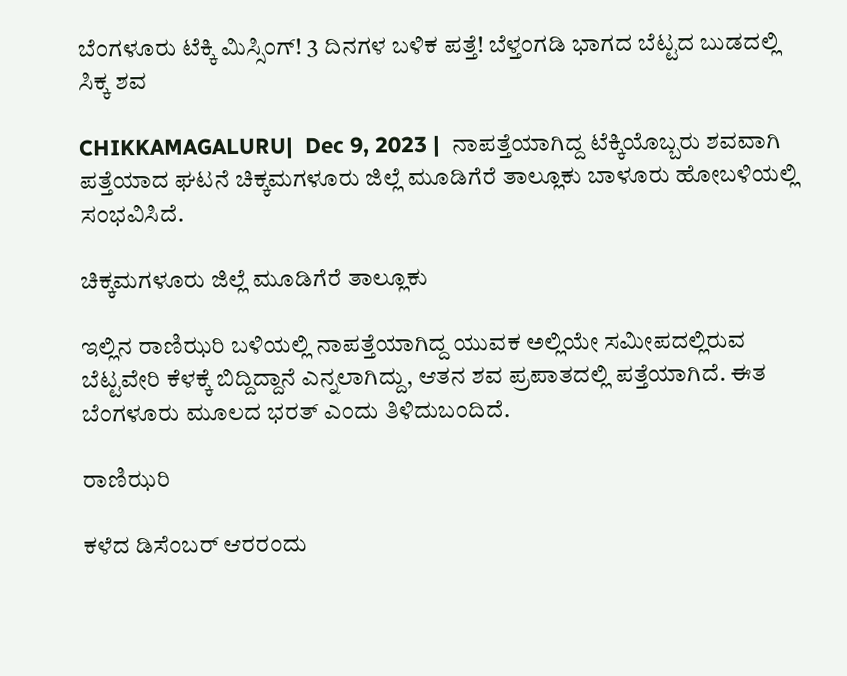ಬೆಂಗಳೂರು ಟೆಕ್ಕಿ ಮಿಸ್ಸಿಂಗ್! 3 ದಿನಗಳ ಬಳಿಕ ಪತ್ತೆ! ಬೆಳ್ತಂಗಡಿ ಭಾಗದ ಬೆಟ್ಟದ ಬುಡದಲ್ಲಿ ಸಿಕ್ಕ ಶವ

CHIKKAMAGALURU|  Dec 9, 2023 |  ನಾಪತ್ತೆಯಾಗಿದ್ದ ಟೆಕ್ಕಿಯೊಬ್ಬರು ಶವವಾಗಿ ಪತ್ತೆಯಾದ ಘಟನೆ ಚಿಕ್ಕಮಗಳೂರು ಜಿಲ್ಲೆ ಮೂಡಿಗೆರೆ ತಾಲ್ಲೂಕು ಬಾಳೂರು ಹೋಬಳಿಯಲ್ಲಿ ಸಂಭವಿಸಿದೆ.

ಚಿಕ್ಕಮಗಳೂರು ಜಿಲ್ಲೆ ಮೂಡಿಗೆರೆ ತಾಲ್ಲೂಕು

ಇಲ್ಲಿನ ರಾಣಿಝರಿ ಬಳಿಯಲ್ಲಿ ನಾಪತ್ತೆಯಾಗಿದ್ದ ಯುವಕ ಅಲ್ಲಿಯೇ ಸಮೀಪದಲ್ಲಿರುವ ಬೆಟ್ಟವೇರಿ ಕೆಳಕ್ಕೆ ಬಿದ್ದಿದ್ದಾನೆ ಎನ್ನಲಾಗಿದ್ದು, ಆತನ ಶವ ಪ್ರಪಾತದಲ್ಲಿ ಪತ್ತೆಯಾಗಿದೆ. ಈತ ಬೆಂಗಳೂರು ಮೂಲದ ಭರತ್ ಎಂದು ತಿಳಿದುಬಂದಿದೆ.

ರಾಣಿಝರಿ

ಕಳೆದ ಡಿಸೆಂಬರ್ ಆರರಂದು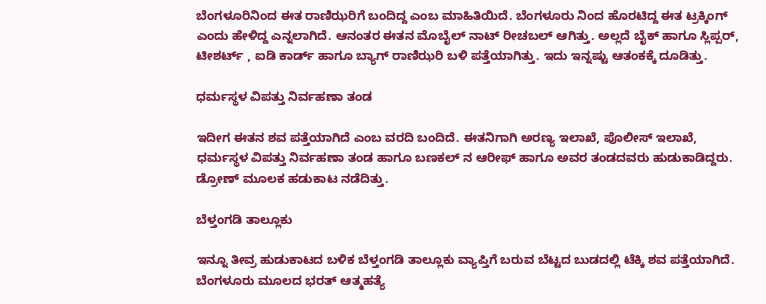ಬೆಂಗಳೂರಿನಿಂದ ಈತ ರಾಣಿಝರಿಗೆ ಬಂದಿದ್ದ ಎಂಬ ಮಾಹಿತಿಯಿದೆ. ಬೆಂಗಳೂರು ನಿಂದ ಹೊರಟಿದ್ದ ಈತ ಟ್ರಕ್ಕಿಂಗ್ ಎಂದು ಹೇಳಿದ್ದ ಎನ್ನಲಾಗಿದೆ. ಆನಂತರ ಈತನ ಮೊಬೈಲ್ ನಾಟ್ ರೀಚಬಲ್ ಆಗಿತ್ತು. ಅಲ್ಲದೆ ಬೈಕ್ ಹಾಗೂ ಸ್ಲಿಪ್ಪರ್, ಟೀಶರ್ಟ್ , ಐಡಿ ಕಾರ್ಡ್ ಹಾಗೂ ಬ್ಯಾಗ್ ರಾಣಿಝರಿ ಬಳಿ ಪತ್ತೆಯಾಗಿತ್ತು. ಇದು ಇನ್ನಷ್ಟು ಆತಂಕಕ್ಕೆ ದೂಡಿತ್ತು.

ಧರ್ಮಸ್ಥಳ ವಿಪತ್ತು ನಿರ್ವಹಣಾ ತಂಡ

ಇದೀಗ ಈತನ ಶವ ಪತ್ತೆಯಾಗಿದೆ ಎಂಬ ವರದಿ ಬಂದಿದೆ. ಈತನಿಗಾಗಿ ಅರಣ್ಯ ಇಲಾಖೆ, ಪೊಲೀಸ್ ಇಲಾಖೆ, ಧರ್ಮಸ್ಥಳ ವಿಪತ್ತು ನಿರ್ವಹಣಾ ತಂಡ ಹಾಗೂ ಬಣಕಲ್ ನ ಆರೀಫ್ ಹಾಗೂ ಅವರ ತಂಡದವರು ಹುಡುಕಾಡಿದ್ದರು. ಡ್ರೋಣ್ ಮೂಲಕ ಹಡುಕಾಟ ನಡೆದಿತ್ತು.

ಬೆಳ್ತಂಗಡಿ ತಾಲ್ಲೂಕು

ಇನ್ನೂ ತೀವ್ರ ಹುಡುಕಾಟದ ಬಳಿಕ ಬೆಳ್ತಂಗಡಿ ತಾಲ್ಲೂಕು ವ್ಯಾಪ್ತಿಗೆ ಬರುವ ಬೆಟ್ಟದ ಬುಡದಲ್ಲಿ ಟೆಕ್ಕಿ ಶವ ಪತ್ತೆಯಾಗಿದೆ. ಬೆಂಗಳೂರು ಮೂಲದ ಭರತ್ ಆತ್ಮಹತ್ಯೆ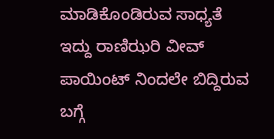ಮಾಡಿಕೊಂಡಿರುವ ಸಾಧ್ಯತೆ ಇದ್ದು ರಾಣಿಝರಿ ವೀವ್ ಪಾಯಿಂಟ್ ನಿಂದಲೇ ಬಿದ್ದಿರುವ ಬಗ್ಗೆ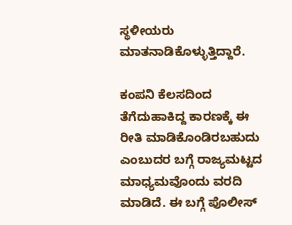ಸ್ಥಳೀಯರು ಮಾತನಾಡಿಕೊಳ್ಳುತ್ತಿದ್ದಾರೆ.

ಕಂಪನಿ ಕೆಲಸದಿಂದ ತೆಗೆದುಹಾಕಿದ್ದ ಕಾರಣಕ್ಕೆ ಈ ರೀತಿ ಮಾಡಿಕೊಂಡಿರಬಹುದು ಎಂಬುದರ ಬಗ್ಗೆ ರಾಜ್ಯಮಟ್ಟದ ಮಾಧ್ಯಮವೊಂದು ವರದಿ ಮಾಡಿದೆ. ಈ ಬಗ್ಗೆ ಪೊಲೀಸ್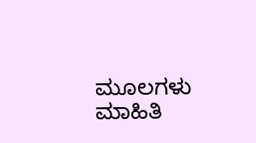ಮೂಲಗಳು ಮಾಹಿತಿ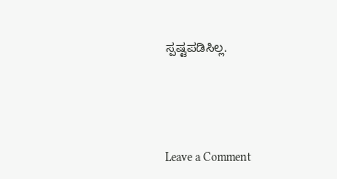ಸ್ಪಷ್ಟಪಡಿಸಿಲ್ಲ.




Leave a Comment